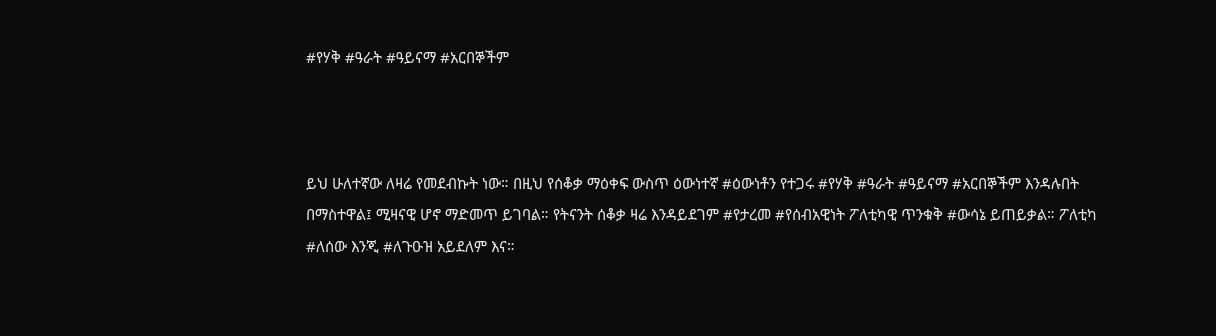#የሃቅ #ዓራት #ዓይናማ #አርበኞችም



ይህ ሁለተኛው ለዛሬ የመደብኩት ነው። በዚህ የሰቆቃ ማዕቀፍ ውስጥ ዕውነተኛ #ዕውነቶን የተጋሩ #የሃቅ #ዓራት #ዓይናማ #አርበኞችም እንዳሉበት በማስተዋል፤ ሚዛናዊ ሆኖ ማድመጥ ይገባል። የትናንት ሰቆቃ ዛሬ እንዳይደገም #የታረመ #የሰብአዊነት ፖለቲካዊ ጥንቁቅ #ውሳኔ ይጠይቃል። ፖለቲካ #ለሰው እንጂ #ለጉዑዝ አይደለም እና።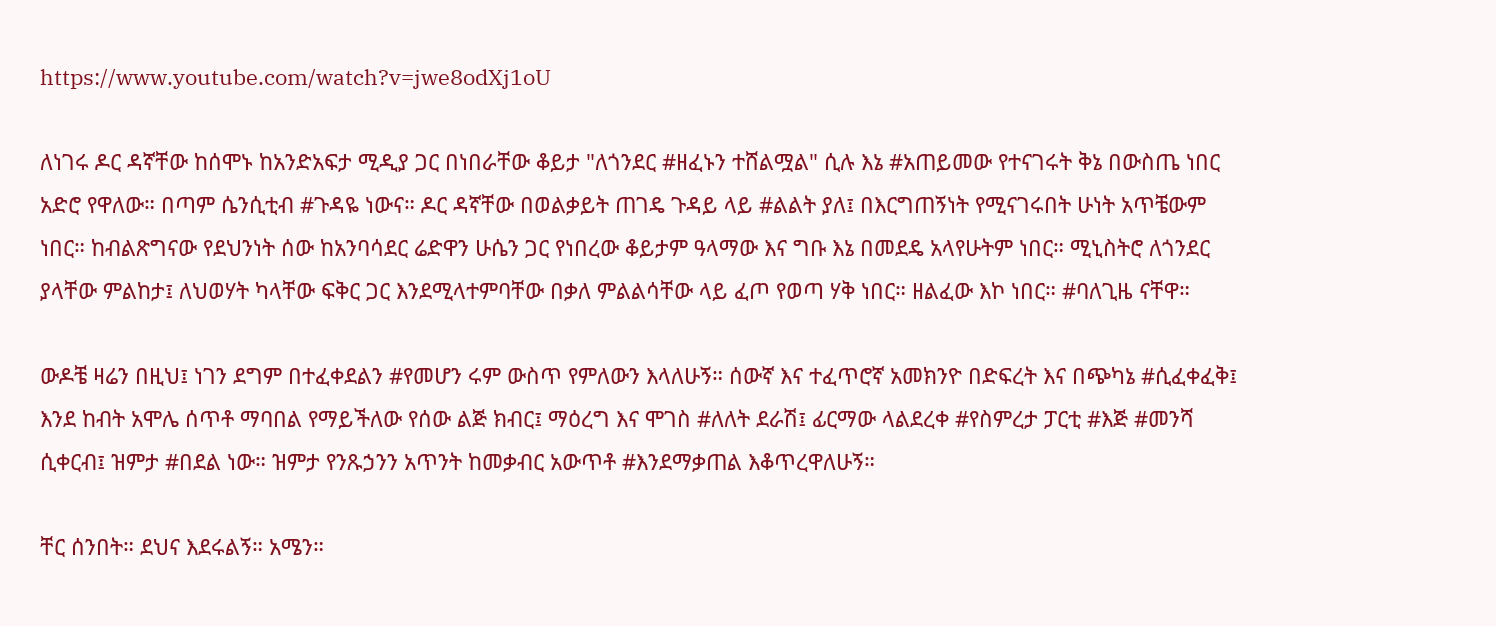https://www.youtube.com/watch?v=jwe8odXj1oU

ለነገሩ ዶር ዳኛቸው ከሰሞኑ ከአንድአፍታ ሚዲያ ጋር በነበራቸው ቆይታ "ለጎንደር #ዘፈኑን ተሸልሟል" ሲሉ እኔ #አጠይመው የተናገሩት ቅኔ በውስጤ ነበር አድሮ የዋለው። በጣም ሴንሲቲብ #ጉዳዬ ነውና። ዶር ዳኛቸው በወልቃይት ጠገዴ ጉዳይ ላይ #ልልት ያለ፤ በእርግጠኝነት የሚናገሩበት ሁነት አጥቼውም ነበር። ከብልጽግናው የደህንነት ሰው ከአንባሳደር ሬድዋን ሁሴን ጋር የነበረው ቆይታም ዓላማው እና ግቡ እኔ በመደዴ አላየሁትም ነበር። ሚኒስትሮ ለጎንደር ያላቸው ምልከታ፤ ለህወሃት ካላቸው ፍቅር ጋር እንደሚላተምባቸው በቃለ ምልልሳቸው ላይ ፈጦ የወጣ ሃቅ ነበር። ዘልፈው እኮ ነበር። #ባለጊዜ ናቸዋ።

ውዶቼ ዛሬን በዚህ፤ ነገን ደግም በተፈቀደልን #የመሆን ሩም ውስጥ የምለውን እላለሁኝ። ሰውኛ እና ተፈጥሮኛ አመክንዮ በድፍረት እና በጭካኔ #ሲፈቀፈቅ፤ እንደ ከብት አሞሌ ሰጥቶ ማባበል የማይችለው የሰው ልጅ ክብር፤ ማዕረግ እና ሞገስ #ለለት ደራሽ፤ ፊርማው ላልደረቀ #የስምረታ ፓርቲ #እጅ #መንሻ ሲቀርብ፤ ዝምታ #በደል ነው። ዝምታ የንጹኃንን አጥንት ከመቃብር አውጥቶ #እንደማቃጠል እቆጥረዋለሁኝ።

ቸር ሰንበት። ደህና እደሩልኝ። አሜን።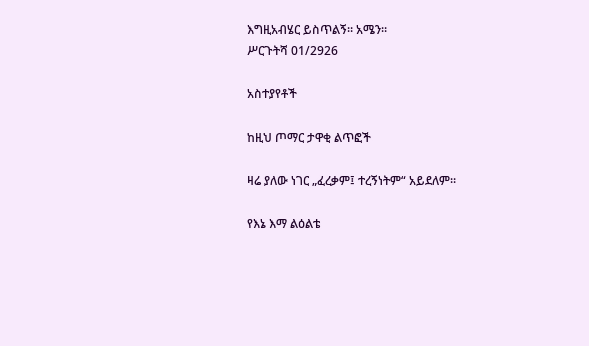እግዚአብሄር ይስጥልኝ። አሜን።
ሥርጉትሻ 01/2926

አስተያየቶች

ከዚህ ጦማር ታዋቂ ልጥፎች

ዛሬ ያለው ነገር „ፈረቃም፤ ተረኝነትም“ አይደለም።

የእኔ እማ ልዕልቴ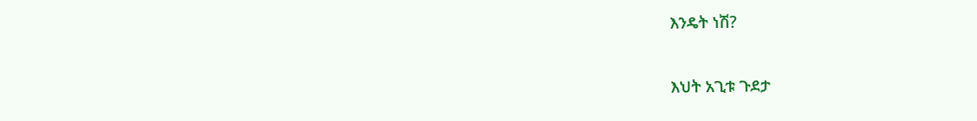እንዴት ነሽ?

እህት አጊቱ ጉደታ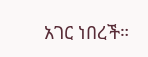አገር ነበረች።